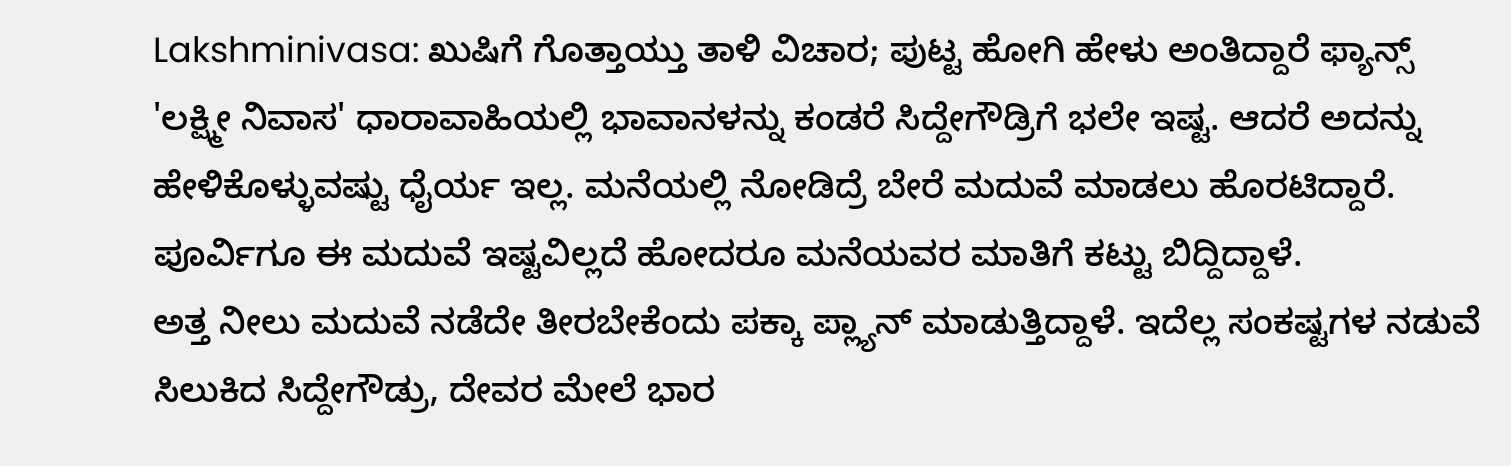Lakshminivasa: ಖುಷಿಗೆ ಗೊತ್ತಾಯ್ತು ತಾಳಿ ವಿಚಾರ; ಪುಟ್ಟ ಹೋಗಿ ಹೇಳು ಅಂತಿದ್ದಾರೆ ಫ್ಯಾನ್ಸ್
'ಲಕ್ಷ್ಮೀ ನಿವಾಸ' ಧಾರಾವಾಹಿಯಲ್ಲಿ ಭಾವಾನಳನ್ನು ಕಂಡರೆ ಸಿದ್ದೇಗೌಡ್ರಿಗೆ ಭಲೇ ಇಷ್ಟ. ಆದರೆ ಅದನ್ನು ಹೇಳಿಕೊಳ್ಳುವಷ್ಟು ಧೈರ್ಯ ಇಲ್ಲ. ಮನೆಯಲ್ಲಿ ನೋಡಿದ್ರೆ ಬೇರೆ ಮದುವೆ ಮಾಡಲು ಹೊರಟಿದ್ದಾರೆ. ಪೂರ್ವಿಗೂ ಈ ಮದುವೆ ಇಷ್ಟವಿಲ್ಲದೆ ಹೋದರೂ ಮನೆಯವರ ಮಾತಿಗೆ ಕಟ್ಟು ಬಿದ್ದಿದ್ದಾಳೆ.
ಅತ್ತ ನೀಲು ಮದುವೆ ನಡೆದೇ ತೀರಬೇಕೆಂದು ಪಕ್ಕಾ ಪ್ಲ್ಯಾನ್ ಮಾಡುತ್ತಿದ್ದಾಳೆ. ಇದೆಲ್ಲ ಸಂಕಷ್ಟಗಳ ನಡುವೆ ಸಿಲುಕಿದ ಸಿದ್ದೇಗೌಡ್ರು, ದೇವರ ಮೇಲೆ ಭಾರ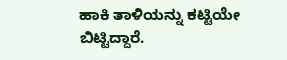ಹಾಕಿ ತಾಳಿಯನ್ನು ಕಟ್ಟಿಯೇ ಬಿಟ್ಟಿದ್ದಾರೆ.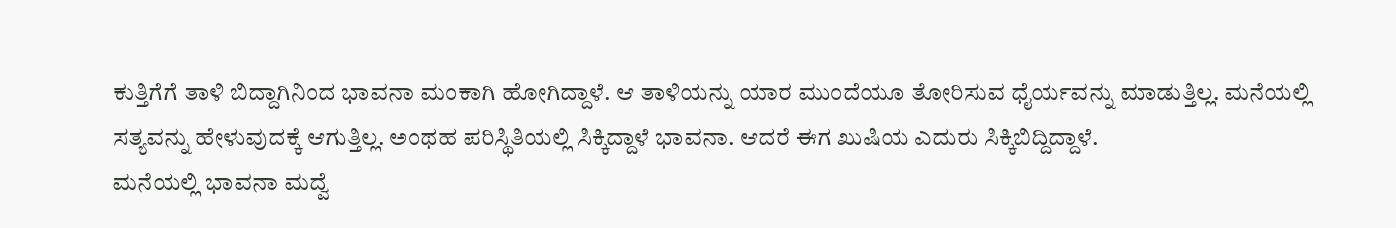ಕುತ್ತಿಗೆಗೆ ತಾಳಿ ಬಿದ್ದಾಗಿನಿಂದ ಭಾವನಾ ಮಂಕಾಗಿ ಹೋಗಿದ್ದಾಳೆ. ಆ ತಾಳಿಯನ್ನು ಯಾರ ಮುಂದೆಯೂ ತೋರಿಸುವ ಧೈರ್ಯವನ್ನು ಮಾಡುತ್ತಿಲ್ಲ. ಮನೆಯಲ್ಲಿ ಸತ್ಯವನ್ನು ಹೇಳುವುದಕ್ಕೆ ಆಗುತ್ತಿಲ್ಲ. ಅಂಥಹ ಪರಿಸ್ಥಿತಿಯಲ್ಲಿ ಸಿಕ್ಕಿದ್ದಾಳೆ ಭಾವನಾ. ಆದರೆ ಈಗ ಖುಷಿಯ ಎದುರು ಸಿಕ್ಕಿಬಿದ್ದಿದ್ದಾಳೆ.
ಮನೆಯಲ್ಲಿ ಭಾವನಾ ಮದ್ವೆ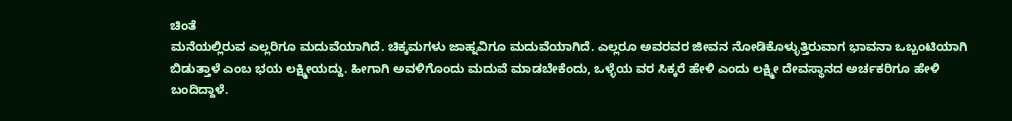ಚಿಂತೆ
ಮನೆಯಲ್ಲಿರುವ ಎಲ್ಲರಿಗೂ ಮದುವೆಯಾಗಿದೆ. ಚಿಕ್ಕಮಗಳು ಜಾಹ್ನವಿಗೂ ಮದುವೆಯಾಗಿದೆ. ಎಲ್ಲರೂ ಅವರವರ ಜೀವನ ನೋಡಿಕೊಳ್ಳುತ್ತಿರುವಾಗ ಭಾವನಾ ಒಬ್ಬಂಟಿಯಾಗಿ ಬಿಡುತ್ತಾಳೆ ಎಂಬ ಭಯ ಲಕ್ಷ್ಮೀಯದ್ದು. ಹೀಗಾಗಿ ಅವಳಿಗೊಂದು ಮದುವೆ ಮಾಡಬೇಕೆಂದು, ಒಳ್ಳೆಯ ವರ ಸಿಕ್ಕರೆ ಹೇಳಿ ಎಂದು ಲಕ್ಷ್ಮೀ ದೇವಸ್ಥಾನದ ಅರ್ಚಕರಿಗೂ ಹೇಳಿ ಬಂದಿದ್ದಾಳೆ.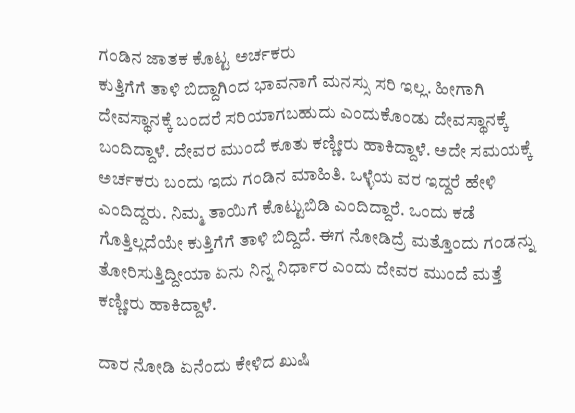ಗಂಡಿನ ಜಾತಕ ಕೊಟ್ಟ ಅರ್ಚಕರು
ಕುತ್ತಿಗೆಗೆ ತಾಳಿ ಬಿದ್ದಾಗಿಂದ ಭಾವನಾಗೆ ಮನಸ್ಸು ಸರಿ ಇಲ್ಲ. ಹೀಗಾಗಿ ದೇವಸ್ಥಾನಕ್ಕೆ ಬಂದರೆ ಸರಿಯಾಗಬಹುದು ಎಂದುಕೊಂಡು ದೇವಸ್ಥಾನಕ್ಕೆ ಬಂದಿದ್ದಾಳೆ. ದೇವರ ಮುಂದೆ ಕೂತು ಕಣ್ಣೀರು ಹಾಕಿದ್ದಾಳೆ. ಅದೇ ಸಮಯಕ್ಕೆ ಅರ್ಚಕರು ಬಂದು ಇದು ಗಂಡಿನ ಮಾಹಿತಿ. ಒಳ್ಳೆಯ ವರ ಇದ್ದರೆ ಹೇಳಿ ಎಂದಿದ್ದರು. ನಿಮ್ಮ ತಾಯಿಗೆ ಕೊಟ್ಟುಬಿಡಿ ಎಂದಿದ್ದಾರೆ. ಒಂದು ಕಡೆ ಗೊತ್ತಿಲ್ಲದೆಯೇ ಕುತ್ತಿಗೆಗೆ ತಾಳಿ ಬಿದ್ದಿದೆ. ಈಗ ನೋಡಿದ್ರೆ ಮತ್ತೊಂದು ಗಂಡನ್ನು ತೋರಿಸುತ್ತಿದ್ದೀಯಾ ಏನು ನಿನ್ನ ನಿರ್ಧಾರ ಎಂದು ದೇವರ ಮುಂದೆ ಮತ್ತೆ ಕಣ್ಣೀರು ಹಾಕಿದ್ದಾಳೆ.

ದಾರ ನೋಡಿ ಏನೆಂದು ಕೇಳಿದ ಖುಷಿ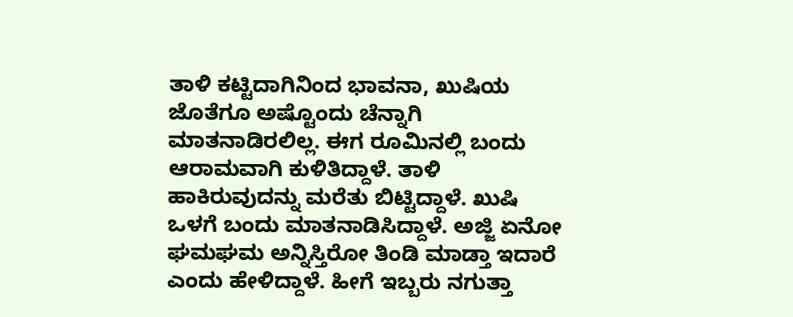ತಾಳಿ ಕಟ್ಟಿದಾಗಿನಿಂದ ಭಾವನಾ, ಖುಷಿಯ ಜೊತೆಗೂ ಅಷ್ಟೊಂದು ಚೆನ್ನಾಗಿ ಮಾತನಾಡಿರಲಿಲ್ಲ. ಈಗ ರೂಮಿನಲ್ಲಿ ಬಂದು ಆರಾಮವಾಗಿ ಕುಳಿತಿದ್ದಾಳೆ. ತಾಳಿ ಹಾಕಿರುವುದನ್ನು ಮರೆತು ಬಿಟ್ಟಿದ್ದಾಳೆ. ಖುಷಿ ಒಳಗೆ ಬಂದು ಮಾತನಾಡಿಸಿದ್ದಾಳೆ. ಅಜ್ಜಿ ಏನೋ ಘಮಘಮ ಅನ್ನಿಸ್ತಿರೋ ತಿಂಡಿ ಮಾಡ್ತಾ ಇದಾರೆ ಎಂದು ಹೇಳಿದ್ದಾಳೆ. ಹೀಗೆ ಇಬ್ಬರು ನಗುತ್ತಾ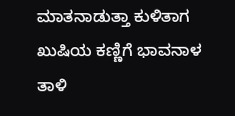ಮಾತನಾಡುತ್ತಾ ಕುಳಿತಾಗ ಖುಷಿಯ ಕಣ್ಣಿಗೆ ಭಾವನಾಳ ತಾಳಿ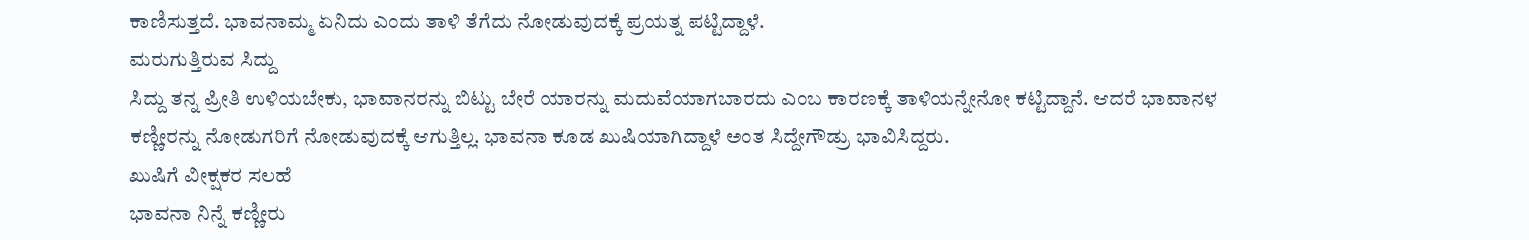ಕಾಣಿಸುತ್ತದೆ. ಭಾವನಾಮ್ಮ ಏನಿದು ಎಂದು ತಾಳಿ ತೆಗೆದು ನೋಡುವುದಕ್ಕೆ ಪ್ರಯತ್ನ ಪಟ್ಟಿದ್ದಾಳೆ.
ಮರುಗುತ್ತಿರುವ ಸಿದ್ದು
ಸಿದ್ದು ತನ್ನ ಪ್ರೀತಿ ಉಳಿಯಬೇಕು, ಭಾವಾನರನ್ನು ಬಿಟ್ಟು ಬೇರೆ ಯಾರನ್ನು ಮದುವೆಯಾಗಬಾರದು ಎಂಬ ಕಾರಣಕ್ಕೆ ತಾಳಿಯನ್ನೇನೋ ಕಟ್ಟಿದ್ದಾನೆ. ಆದರೆ ಭಾವಾನಳ ಕಣ್ಣೀರನ್ನು ನೋಡುಗರಿಗೆ ನೋಡುವುದಕ್ಕೆ ಆಗುತ್ತಿಲ್ಲ. ಭಾವನಾ ಕೂಡ ಖುಷಿಯಾಗಿದ್ದಾಳೆ ಅಂತ ಸಿದ್ದೇಗೌಡ್ರು ಭಾವಿಸಿದ್ದರು.
ಖುಷಿಗೆ ವೀಕ್ಷಕರ ಸಲಹೆ
ಭಾವನಾ ನಿನ್ನೆ ಕಣ್ಣೀರು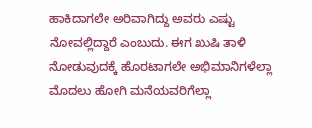ಹಾಕಿದಾಗಲೇ ಅರಿವಾಗಿದ್ದು ಅವರು ಎಷ್ಟು ನೋವಲ್ಲಿದ್ದಾರೆ ಎಂಬುದು. ಈಗ ಖುಷಿ ತಾಳಿ ನೋಡುವುದಕ್ಕೆ ಹೊರಟಾಗಲೇ ಅಭಿಮಾನಿಗಳೆಲ್ಲಾ ಮೊದಲು ಹೋಗಿ ಮನೆಯವರಿಗೆಲ್ಲಾ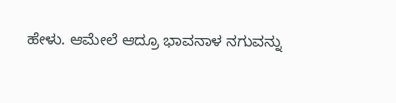ಹೇಳು. ಆಮೇಲೆ ಆದ್ರೂ ಭಾವನಾಳ ನಗುವನ್ನು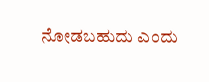ನೋಡಬಹುದು ಎಂದು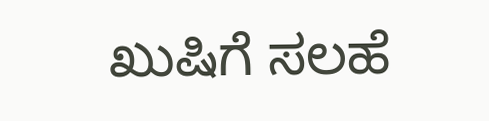ಖುಷಿಗೆ ಸಲಹೆ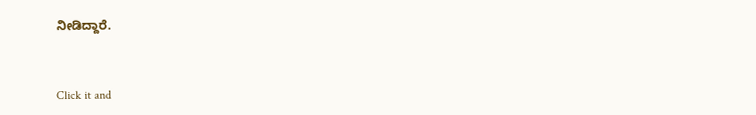ನೀಡಿದ್ದಾರೆ.


Click it and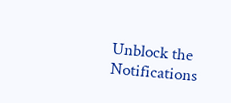Unblock the Notifications